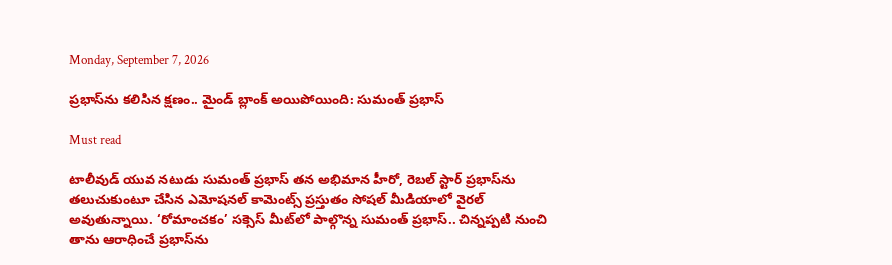Monday, September 7, 2026

ప్రభాస్‌ను కలిసిన క్షణం.. మైండ్ బ్లాంక్ అయిపోయింది: సుమంత్ ప్రభాస్

Must read

టాలీవుడ్ యువ నటుడు సుమంత్ ప్రభాస్ తన అభిమాన హీరో, రెబల్ స్టార్ ప్రభాస్‌ను తలుచుకుంటూ చేసిన ఎమోషనల్ కామెంట్స్ ప్రస్తుతం సోషల్ మీడియాలో వైరల్ అవుతున్నాయి. ‘రోమాంచకం’ సక్సెస్ మీట్‌లో పాల్గొన్న సుమంత్ ప్రభాస్.. చిన్నప్పటి నుంచి తాను ఆరాధించే ప్రభాస్‌ను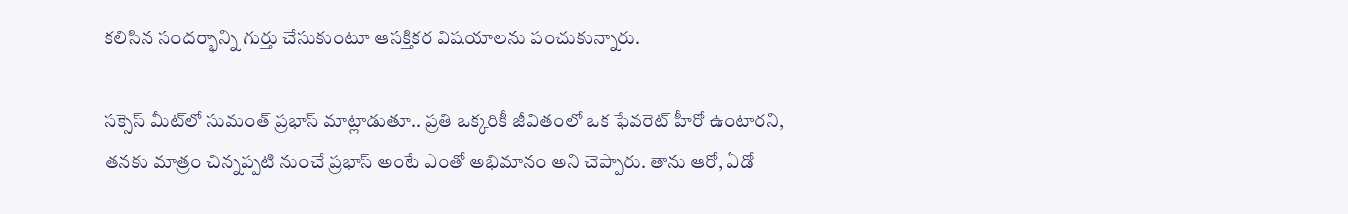కలిసిన సందర్భాన్ని గుర్తు చేసుకుంటూ ఆసక్తికర విషయాలను పంచుకున్నారు.

సక్సెస్ మీట్‌లో సుమంత్ ప్రభాస్ మాట్లాడుతూ.. ప్రతి ఒక్కరికీ జీవితంలో ఒక ఫేవరెట్ హీరో ఉంటారని, తనకు మాత్రం చిన్నప్పటి నుంచే ప్రభాస్ అంటే ఎంతో అభిమానం అని చెప్పారు. తాను ఆరో, ఏడో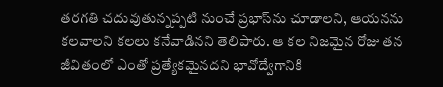తరగతి చదువుతున్నప్పటి నుంచే ప్రభాస్‌ను చూడాలని, ఆయనను కలవాలని కలలు కనేవాడినని తెలిపారు. ఆ కల నిజమైన రోజు తన జీవితంలో ఎంతో ప్రత్యేకమైనదని భావోద్వేగానికి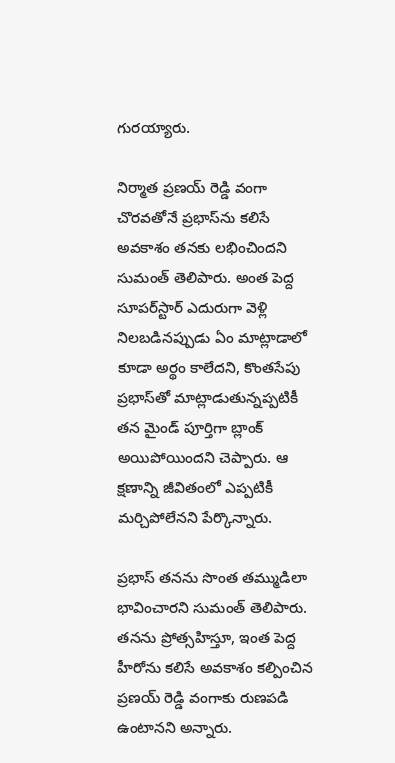గురయ్యారు.

నిర్మాత ప్రణయ్ రెడ్డి వంగా చొరవతోనే ప్రభాస్‌ను కలిసే అవకాశం తనకు లభించిందని సుమంత్ తెలిపారు. అంత పెద్ద సూపర్‌స్టార్‌ ఎదురుగా వెళ్లి నిలబడినప్పుడు ఏం మాట్లాడాలో కూడా అర్థం కాలేదని, కొంతసేపు ప్రభాస్‌తో మాట్లాడుతున్నప్పటికీ తన మైండ్ పూర్తిగా బ్లాంక్ అయిపోయిందని చెప్పారు. ఆ క్షణాన్ని జీవితంలో ఎప్పటికీ మర్చిపోలేనని పేర్కొన్నారు.

ప్రభాస్ తనను సొంత తమ్ముడిలా భావించారని సుమంత్ తెలిపారు. తనను ప్రోత్సహిస్తూ, ఇంత పెద్ద హీరోను కలిసే అవకాశం కల్పించిన ప్రణయ్ రెడ్డి వంగాకు రుణపడి ఉంటానని అన్నారు.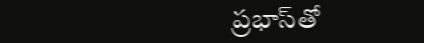ప్రభాస్‌తో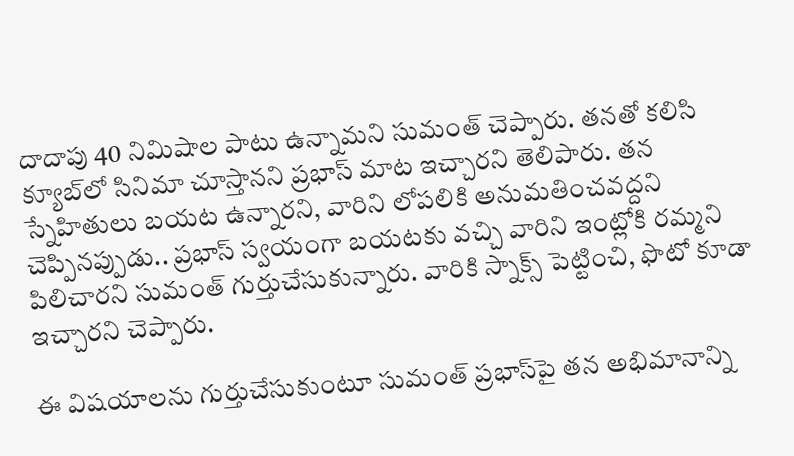దాదాపు 40 నిమిషాల పాటు ఉన్నామని సుమంత్ చెప్పారు. తనతో కలిసి క్యూబ్‌లో సినిమా చూస్తానని ప్రభాస్ మాట ఇచ్చారని తెలిపారు. తన స్నేహితులు బయట ఉన్నారని, వారిని లోపలికి అనుమతించవద్దని చెప్పినప్పుడు.. ప్రభాస్ స్వయంగా బయటకు వచ్చి వారిని ఇంట్లోకి రమ్మని పిలిచారని సుమంత్ గుర్తుచేసుకున్నారు. వారికి స్నాక్స్ పెట్టించి, ఫొటో కూడా ఇచ్చారని చెప్పారు.

ఈ విషయాలను గుర్తుచేసుకుంటూ సుమంత్ ప్రభాస్‌పై తన అభిమానాన్ని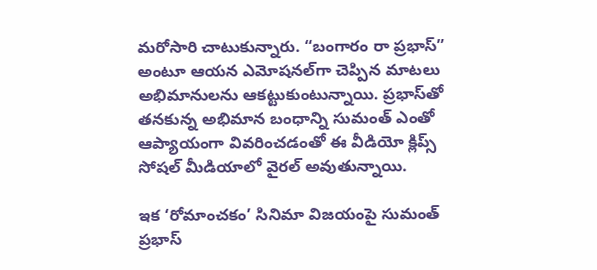మరోసారి చాటుకున్నారు. “బంగారం రా ప్రభాస్” అంటూ ఆయన ఎమోషనల్‌గా చెప్పిన మాటలు అభిమానులను ఆకట్టుకుంటున్నాయి. ప్రభాస్‌తో తనకున్న అభిమాన బంధాన్ని సుమంత్ ఎంతో ఆప్యాయంగా వివరించడంతో ఈ వీడియో క్లిప్స్ సోషల్ మీడియాలో వైరల్ అవుతున్నాయి.

ఇక ‘రోమాంచకం’ సినిమా విజయంపై సుమంత్ ప్రభాస్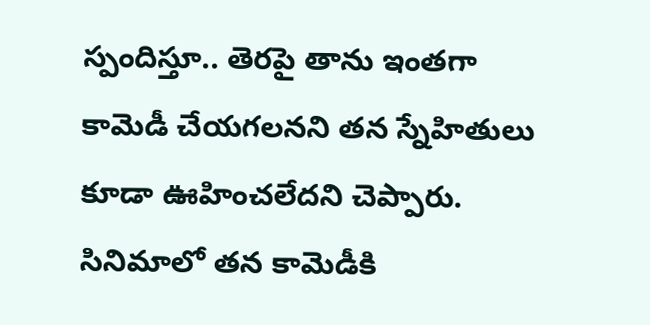స్పందిస్తూ.. తెరపై తాను ఇంతగా కామెడీ చేయగలనని తన స్నేహితులు కూడా ఊహించలేదని చెప్పారు. సినిమాలో తన కామెడీకి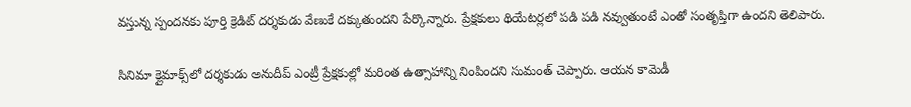వస్తున్న స్పందనకు పూర్తి క్రెడిట్ దర్శకుడు వేణుకే దక్కుతుందని పేర్కొన్నారు. ప్రేక్షకులు థియేటర్లలో పడి పడి నవ్వుతుంటే ఎంతో సంతృప్తిగా ఉందని తెలిపారు.

సినిమా క్లైమాక్స్‌లో దర్శకుడు అనుదీప్ ఎంట్రీ ప్రేక్షకుల్లో మరింత ఉత్సాహాన్ని నింపిందని సుమంత్ చెప్పారు. ఆయన కామెడీ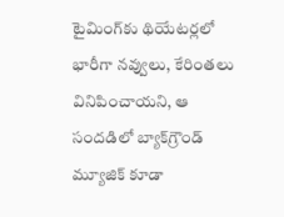టైమింగ్‌కు థియేటర్లలో భారీగా నవ్వులు, కేరింతలు వినిపించాయని, ఆ సందడిలో బ్యాక్‌గ్రౌండ్ మ్యూజిక్ కూడా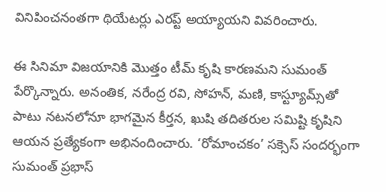వినిపించనంతగా థియేటర్లు ఎరప్ట్ అయ్యాయని వివరించారు.

ఈ సినిమా విజయానికి మొత్తం టీమ్ కృషి కారణమని సుమంత్ పేర్కొన్నారు. అనంతిక, నరేంద్ర రవి, సోహన్, మణి, కాస్ట్యూమ్స్‌తో పాటు నటనలోనూ భాగమైన కీర్తన, ఖుషి తదితరుల సమిష్టి కృషిని ఆయన ప్రత్యేకంగా అభినందించారు. ‘రోమాంచకం’ సక్సెస్ సందర్భంగా సుమంత్ ప్రభాస్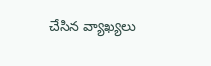చేసిన వ్యాఖ్యలు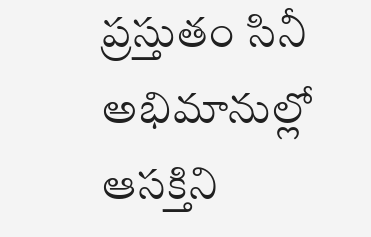ప్రస్తుతం సినీ అభిమానుల్లో ఆసక్తిని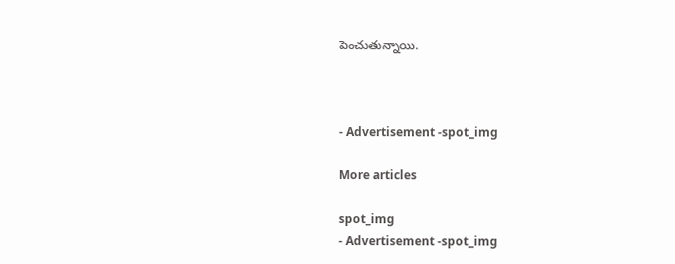పెంచుతున్నాయి.



- Advertisement -spot_img

More articles

spot_img
- Advertisement -spot_img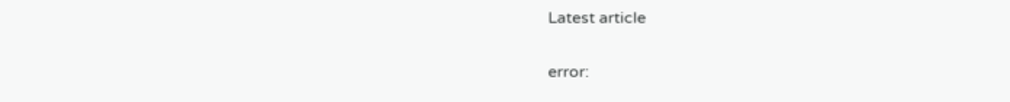Latest article

error: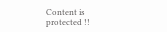Content is protected !!